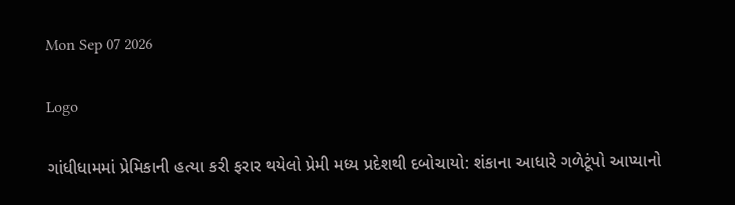Mon Sep 07 2026

Logo

ગાંધીધામમાં પ્રેમિકાની હત્યા કરી ફરાર થયેલો પ્રેમી મધ્ય પ્રદેશથી દબોચાયો: શંકાના આધારે ગળેટૂંપો આપ્યાનો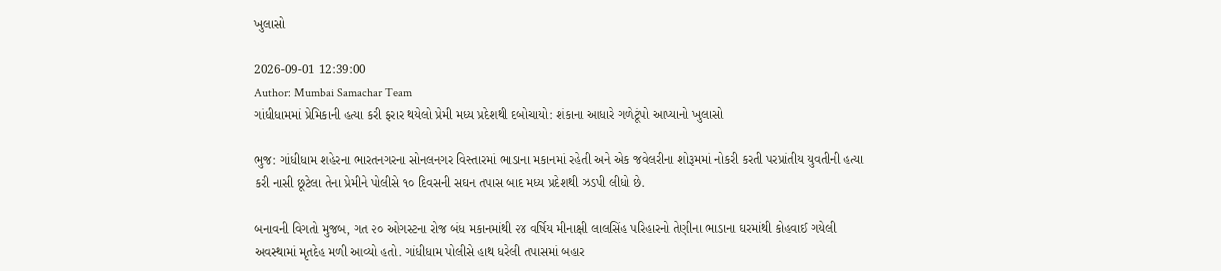ખુલાસો

2026-09-01 12:39:00
Author: Mumbai Samachar Team
ગાંધીધામમાં પ્રેમિકાની હત્યા કરી ફરાર થયેલો પ્રેમી મધ્ય પ્રદેશથી દબોચાયો: શંકાના આધારે ગળેટૂંપો આપ્યાનો ખુલાસો

ભુજ: ગાંધીધામ શહેરના ભારતનગરના સોનલનગર વિસ્તારમાં ભાડાના મકાનમાં રહેતી અને એક જવેલરીના શોરૂમમાં નોકરી કરતી પરપ્રાંતીય યુવતીની હત્યા કરી નાસી છૂટેલા તેના પ્રેમીને પોલીસે ૧૦ દિવસની સઘન તપાસ બાદ મધ્ય પ્રદેશથી ઝડપી લીધો છે.

બનાવની વિગતો મુજબ, ગત ૨૦ ઓગસ્ટના રોજ બંધ મકાનમાંથી ૨૪ વર્ષિય મીનાક્ષી લાલસિંહ પરિહારનો તેણીના ભાડાના ઘરમાંથી કોહવાઈ ગયેલી અવસ્થામાં મૃતદેહ મળી આવ્યો હતો. ગાંધીધામ પોલીસે હાથ ધરેલી તપાસમાં બહાર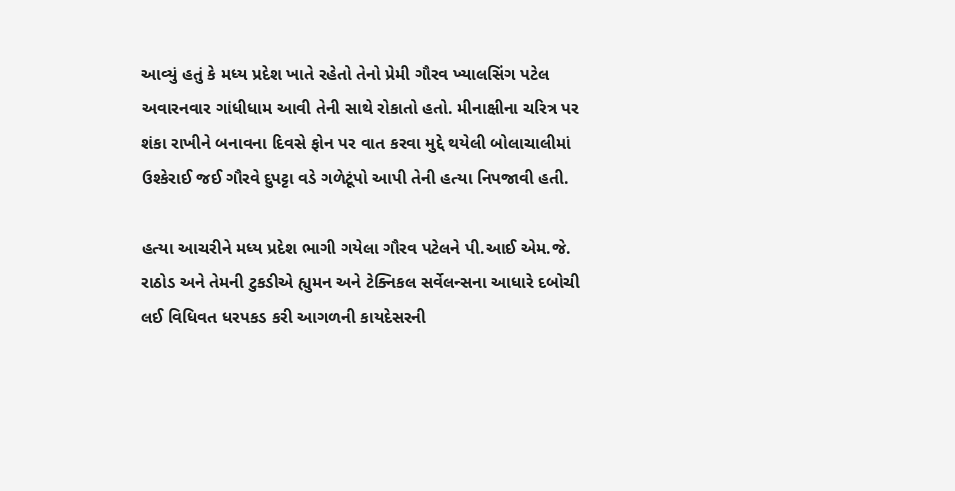આવ્યું હતું કે મધ્ય પ્રદેશ ખાતે રહેતો તેનો પ્રેમી ગૌરવ ખ્યાલસિંગ પટેલ અવારનવાર ગાંધીધામ આવી તેની સાથે રોકાતો હતો. મીનાક્ષીના ચરિત્ર પર શંકા રાખીને બનાવના દિવસે ફોન પર વાત કરવા મુદ્દે થયેલી બોલાચાલીમાં ઉશ્કેરાઈ જઈ ગૌરવે દુપટ્ટા વડે ગળેટૂંપો આપી તેની હત્યા નિપજાવી હતી.

હત્યા આચરીને મધ્ય પ્રદેશ ભાગી ગયેલા ગૌરવ પટેલને પી.આઈ એમ.જે. રાઠોડ અને તેમની ટુકડીએ હ્યુમન અને ટેક્નિકલ સર્વેલન્સના આધારે દબોચી લઈ વિધિવત ધરપકડ કરી આગળની કાયદેસરની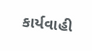કાર્યવાહી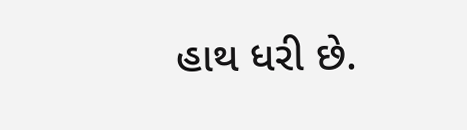હાથ ધરી છે.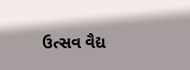ઉત્સવ વૈદ્ય